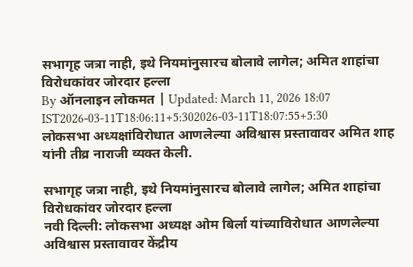सभागृह जत्रा नाही, इथे नियमांनुसारच बोलावे लागेल; अमित शाहांचा विरोधकांवर जोरदार हल्ला
By ऑनलाइन लोकमत | Updated: March 11, 2026 18:07 IST2026-03-11T18:06:11+5:302026-03-11T18:07:55+5:30
लोकसभा अध्यक्षांविरोधात आणलेल्या अविश्वास प्रस्तावावर अमित शाह यांनी तीव्र नाराजी व्यक्त केली.

सभागृह जत्रा नाही, इथे नियमांनुसारच बोलावे लागेल; अमित शाहांचा विरोधकांवर जोरदार हल्ला
नवी दिल्ली: लोकसभा अध्यक्ष ओम बिर्ला यांच्याविरोधात आणलेल्या अविश्वास प्रस्तावावर केंद्रीय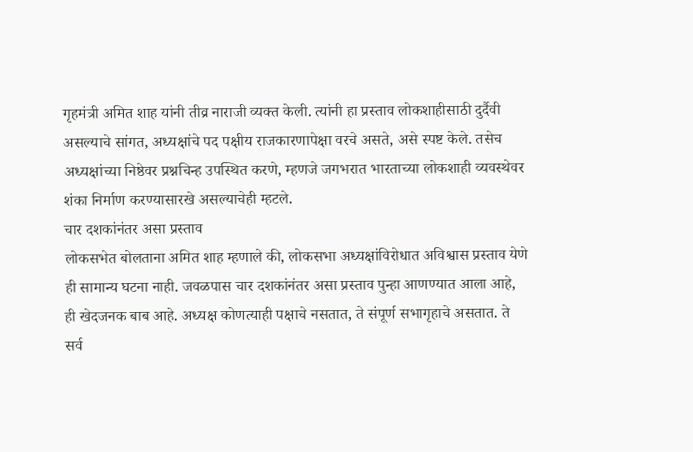गृहमंत्री अमित शाह यांनी तीव्र नाराजी व्यक्त केली. त्यांनी हा प्रस्ताव लोकशाहीसाठी दुर्दैवी असल्याचे सांगत, अध्यक्षांचे पद पक्षीय राजकारणापेक्षा वरचे असते, असे स्पष्ट केले. तसेच अध्यक्षांच्या निष्ठेवर प्रश्नचिन्ह उपस्थित करणे, म्हणजे जगभरात भारताच्या लोकशाही व्यवस्थेवर शंका निर्माण करण्यासारखे असल्याचेही म्हटले.
चार दशकांनंतर असा प्रस्ताव
लोकसभेत बोलताना अमित शाह म्हणाले की, लोकसभा अध्यक्षांविरोधात अविश्वास प्रस्ताव येणे ही सामान्य घटना नाही. जवळपास चार दशकांनंतर असा प्रस्ताव पुन्हा आणण्यात आला आहे, ही खेदजनक बाब आहे. अध्यक्ष कोणत्याही पक्षाचे नसतात, ते संपूर्ण सभागृहाचे असतात. ते सर्व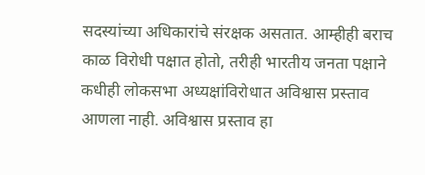सदस्यांच्या अधिकारांचे संरक्षक असतात. आम्हीही बराच काळ विरोधी पक्षात होतो, तरीही भारतीय जनता पक्षाने कधीही लोकसभा अध्यक्षांविरोधात अविश्वास प्रस्ताव आणला नाही. अविश्वास प्रस्ताव हा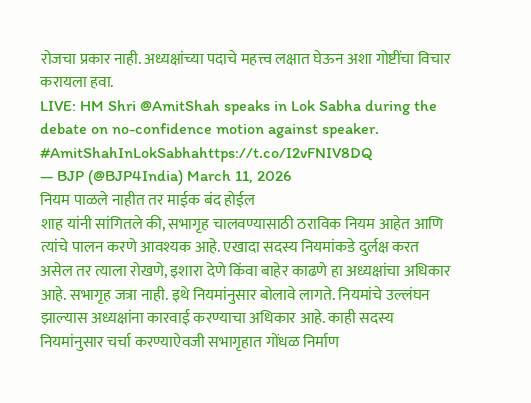रोजचा प्रकार नाही. अध्यक्षांच्या पदाचे महत्त्व लक्षात घेऊन अशा गोष्टींचा विचार करायला हवा.
LIVE: HM Shri @AmitShah speaks in Lok Sabha during the debate on no-confidence motion against speaker. #AmitShahInLokSabhahttps://t.co/I2vFNIV8DQ
— BJP (@BJP4India) March 11, 2026
नियम पाळले नाहीत तर माईक बंद होईल
शाह यांनी सांगितले की, सभागृह चालवण्यासाठी ठराविक नियम आहेत आणि त्यांचे पालन करणे आवश्यक आहे. एखादा सदस्य नियमांकडे दुर्लक्ष करत असेल तर त्याला रोखणे, इशारा देणे किंवा बाहेर काढणे हा अध्यक्षांचा अधिकार आहे. सभागृह जत्रा नाही. इथे नियमांनुसार बोलावे लागते. नियमांचे उल्लंघन झाल्यास अध्यक्षांना कारवाई करण्याचा अधिकार आहे. काही सदस्य नियमांनुसार चर्चा करण्याऐवजी सभागृहात गोंधळ निर्माण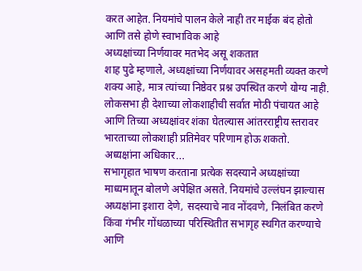करत आहेत. नियमांचे पालन केले नाही तर माईक बंद होतो आणि तसे होणे स्वाभाविक आहे
अध्यक्षांच्या निर्णयावर मतभेद असू शकतात
शाह पुढे म्हणाले, अध्यक्षांच्या निर्णयावर असहमती व्यक्त करणे शक्य आहे, मात्र त्यांच्या निष्ठेवर प्रश्न उपस्थित करणे योग्य नाही. लोकसभा ही देशाच्या लोकशाहीची सर्वात मोठी पंचायत आहे आणि तिच्या अध्यक्षांवर शंका घेतल्यास आंतरराष्ट्रीय स्तरावर भारताच्या लोकशाही प्रतिमेवर परिणाम होऊ शकतो.
अध्यक्षांना अधिकार...
सभागृहात भाषण करताना प्रत्येक सदस्याने अध्यक्षांच्या माध्यमातून बोलणे अपेक्षित असते. नियमांचे उल्लंघन झाल्यास अध्यक्षांना इशारा देणे, सदस्याचे नाव नोंदवणे, निलंबित करणे किंवा गंभीर गोंधळाच्या परिस्थितीत सभागृह स्थगित करण्याचे आणि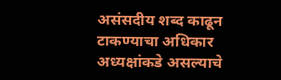असंसदीय शब्द काढून टाकण्याचा अधिकार अध्यक्षांकडे असल्याचे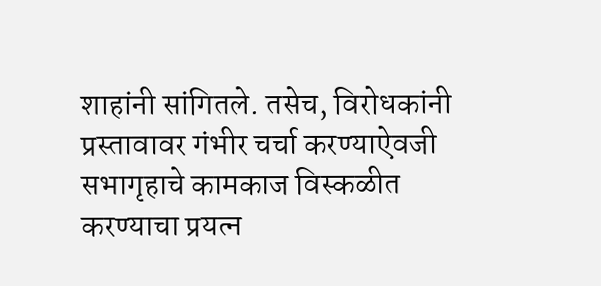शाहांनी सांगितले. तसेच, विरोधकांनी प्रस्तावावर गंभीर चर्चा करण्याऐवजी सभागृहाचे कामकाज विस्कळीत करण्याचा प्रयत्न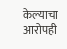केल्याचा आरोपही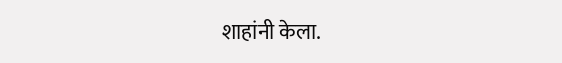शाहांनी केला.